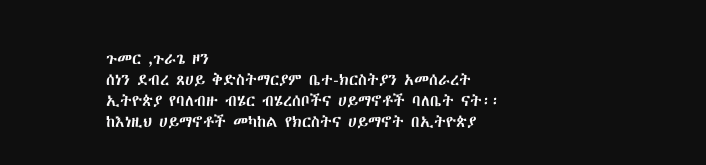ጉመር ,ጉራጌ ዞን
ሰነን ደብረ ጸሀይ ቅድስትማርያም ቤተ-ክርስትያን አመሰራረት
ኢትዮጵያ የባለብዙ ብሄር ብሄረሰቦችና ሀይማኖቶች ባለቤት ናት፡፡ከእነዚህ ሀይማኖቶች መካከል የክርስትና ሀይማኖት በኢትዮጵያ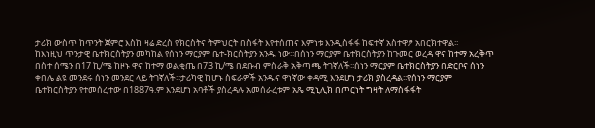ታሪክ ውስጥ ከጥንት ጀምሮ እስከ ዛሬ ድረስ የክርስትና ትምህርት በስፋት እየተሰጠና እምነቱ እንዲስፋፋ ከፍተኛ አስተዋፆ አበርክተዋል፡፡
ከእነዚህ ጥንታዊ ቤተክርስትያን መካከል የሰነን ማርያም ቤተ-ክርስትያን አንዱ ነው፡፡በሰነን ማርያም ቤተክርስትያን ከጉመር ወረዳ ዋና ከተማ አረቅጥ በስተ ሰሜን በ17 ኪ/ሜ ከዞኑ ዋና ከተማ ወልቂጤ በ73 ኪ/ሜ በደቡብ ምስራቅ አቅጣጫ ትገኛለች፡፡ሰነን ማርያም ቤተክርስትያን በድርቦና ሰነን ቀበሌ ልዩ መንደሩ ሰነን መንደር ላይ ትገኛለች፡፡ታሪካዊ ከሆኑ ስፍራዎች አንዱና ዋነኛው ቀዳሚ እንደሆነ ታሪክ ያስረዳል፡፡የሰነን ማርያም ቤተክርስትያን የተመሰረተው በ1887ዓ.ም እንደሆነ አባቶች ያስረዳሉ አመሰራረቱም አጼ ሚኒሊክ በጦርነት ግዛት ለማስፋፋት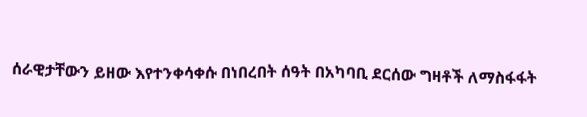ሰራዊታቸውን ይዘው እየተንቀሳቀሱ በነበረበት ሰዓት በአካባቢ ደርሰው ግዛቶች ለማስፋፋት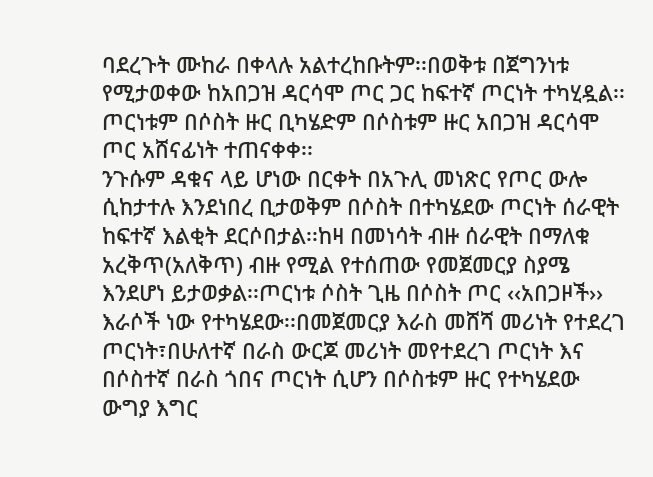ባደረጉት ሙከራ በቀላሉ አልተረከቡትም፡፡በወቅቱ በጀግንነቱ የሚታወቀው ከአበጋዝ ዳርሳሞ ጦር ጋር ከፍተኛ ጦርነት ተካሂዷል፡፡ጦርነቱም በሶስት ዙር ቢካሄድም በሶስቱም ዙር አበጋዝ ዳርሳሞ ጦር አሸናፊነት ተጠናቀቀ፡፡
ንጉሱም ዳቁና ላይ ሆነው በርቀት በአጉሊ መነጽር የጦር ውሎ ሲከታተሉ እንደነበረ ቢታወቅም በሶስት በተካሄደው ጦርነት ሰራዊት ከፍተኛ እልቂት ደርሶበታል፡፡ከዛ በመነሳት ብዙ ሰራዊት በማለቁ አረቅጥ(አለቅጥ) ብዙ የሚል የተሰጠው የመጀመርያ ስያሜ እንደሆነ ይታወቃል፡፡ጦርነቱ ሶስት ጊዜ በሶስት ጦር ‹‹አበጋዞች›› እራሶች ነው የተካሄደው፡፡በመጀመርያ እራስ መሸሻ መሪነት የተደረገ ጦርነት፣በሁለተኛ በራስ ውርጆ መሪነት መየተደረገ ጦርነት እና በሶስተኛ በራስ ጎበና ጦርነት ሲሆን በሶስቱም ዙር የተካሄደው ውግያ እግር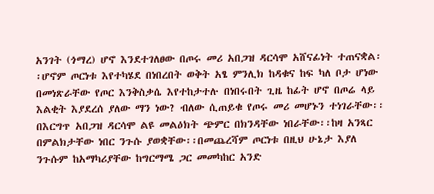አንገት (ጎማረ) ሆኖ እንደተገለፀው በጦሩ መሪ አበጋዝ ዳርሳሞ አሸናፊነት ተጠናቋል፡፡ሆኖም ጦርነቱ እየተካሄደ በነበረበት ወቅት አፄ ምንሊክ ከዳቁና ከፍ ካለ ቦታ ሆነው በመነጽራቸው የጦር እንቅስቃሴ እየተከታተሉ በነበሩበት ጊዜ ከፊት ሆኖ በጦሬ ላይ እልቂት እያደረሰ ያለው ማን ነው? ብለው ሲጠይቁ የጦሩ መሪ መሆኑን ተነገራቸው፡፡በእርግጥ አበጋዝ ዳርሳሞ ልዩ መልዕክት ጭምር በክንዳቸው ነበራቸው፡፡ከዛ አንጻር በምልክታቸው ነበር ንጉሱ ያወቋቸው፡፡በመጨረሻም ጦርነቱ በዚህ ሁኔታ እያለ ንጉሱም ከአማካሪያቸው ከግርማሜ ጋር መመካከር አንድ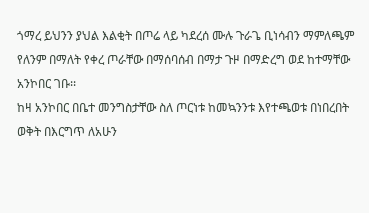ጎማረ ይህንን ያህል እልቂት በጦሬ ላይ ካደረሰ ሙሉ ጉራጌ ቢነሳብን ማምለጫም የለንም በማለት የቀረ ጦራቸው በማሰባሰብ በማታ ጉዞ በማድረግ ወደ ከተማቸው አንኮበር ገቡ፡፡
ከዛ አንኮበር በቤተ መንግስታቸው ስለ ጦርነቱ ከመኳንንቱ እየተጫወቱ በነበረበት ወቅት በእርግጥ ለአሁን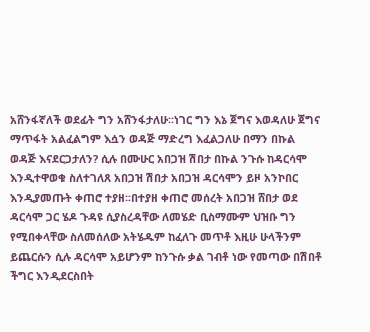አሸንፋኛለች ወደፊት ግን አሸንፋታለሁ፡፡ነገር ግን እኔ ጀግና እወዳለሁ ጀግና ማጥፋት አልፈልግም እሷን ወዳጅ ማድረግ እፈልጋለሁ በማን በኩል ወዳጅ እናደርጋታለን? ሲሉ በሙሁር አበጋዝ ሽበታ በኩል ንጉሱ ከዳርሳሞ እንዲተዋወቁ ስለተገለጸ አበጋዝ ሽበታ አበጋዝ ዳርሳሞን ይዞ አንኮበር እንዲያመጡት ቀጠሮ ተያዘ፡፡በተያዘ ቀጠሮ መሰረት አበጋዝ ሸበታ ወደ ዳርሳሞ ጋር ሄዶ ጉዳዩ ሲያስረዳቸው ለመሄድ ቢስማሙም ህዝቡ ግን የሚበቀላቸው ስለመሰለው አትሄዱም ከፈለጉ መጥቶ እዚሁ ሁላችንም ይጨርሱን ሲሉ ዳርሳሞ አይሆንም ከንጉሱ ቃል ገብቶ ነው የመጣው በሽበቶ ችግር እንዲደርስበት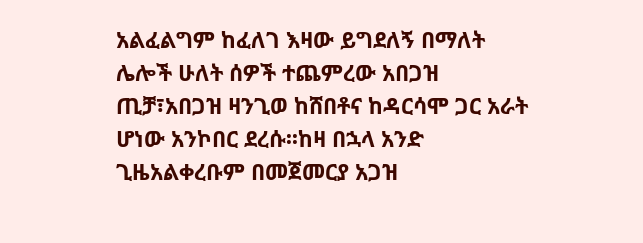አልፈልግም ከፈለገ እዛው ይግደለኝ በማለት ሌሎች ሁለት ሰዎች ተጨምረው አበጋዝ ጢቻ፣አበጋዝ ዛንጊወ ከሸበቶና ከዳርሳሞ ጋር አራት ሆነው አንኮበር ደረሱ፡፡ከዛ በኋላ አንድ ጊዜአልቀረቡም በመጀመርያ አጋዝ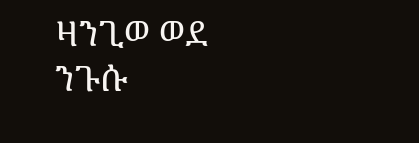ዛንጊወ ወደ ንጉሱ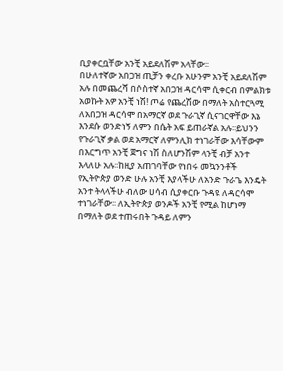ቢያቀርቧቸው አንቺ አይደለሽም አላቸው፡፡
በሁለተኛው አበጋዝ ጢቻን ቀረቡ አሁንም አንቺ አይደለሽም አሉ በመጨረሻ በሶስተኛ አበጋዝ ዳርሳሞ ሲቀርብ በምልክቱ አወኩት አዎ አንቺ ነሽ! ጦሬ የጨረሽው በማለት አስተርጓሚ ለአበጋዝ ዳርሳሞ በአማርኛ ወደ ጉራጊኛ ሲናገርዋቸው እኔ እንደሱ ወንድነኝ ለምን በሴት አፍ ይጠራኛል አሉ፡፡ይህንን የጉራጊኛ ቃል ወደ አማርኛ ለምንሊክ ተነገራቸው እሳቸውም በእርግጥ አንቺ ጀግና ነሽ ስለሆንሽም ላንቺ ብቻ አንተ እላለሁ አሉ፡፡ከዚያ አጠገባቸው የነበሩ መኳንንቶች የኢትዮጵያ ወንድ ሁሉ አንቺ እያላችሁ ለአንድ ጉራጌ እንዴት አንተ ትላላችሁ ብለው ሀሳብ ሲያቀርቡ ጉዳዩ ለዳርሳሞ ተነገራቸው፡፡ ለኢትዮጵያ ወንዶች አንቺ የሚል ከሆነማ በማለት ወደ ተጠሩበት ጉዳይ ለምን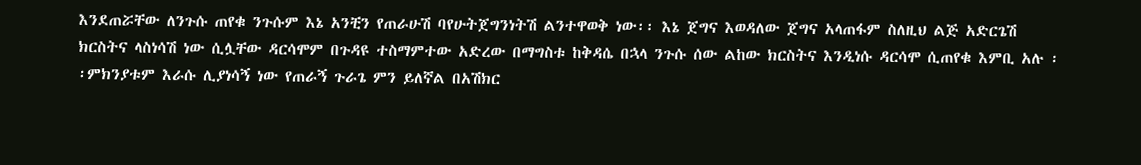እንደጠሯቸው ለንጉሱ ጠየቁ ንጉሱም እኔ አንቺን የጠራሁሽ ባየሁትጀግንነትሽ ልንተዋወቅ ነው፡፡ እኔ ጀግና እወዳለው ጀግና አላጠፋም ስለዚህ ልጅ አድርጌሽ ክርስትና ላስነሳሽ ነው ሲሏቸው ዳርሳሞም በጉዳዩ ተስማምተው አድረው በማግስቱ ከቅዳሴ በኋላ ንጉሱ ሰው ልከው ክርስትና እንዲነሱ ዳርሳሞ ሲጠየቁ እምቢ አሉ ፡፡ምክንያቱም እራሱ ሊያነሳኝ ነው የጠራኝ ጉራጌ ምን ይለኛል በአሽክር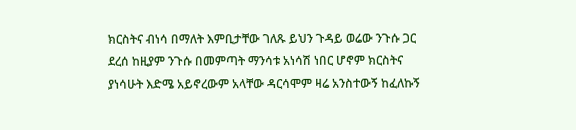ክርስትና ብነሳ በማለት እምቢታቸው ገለጹ ይህን ጉዳይ ወሬው ንጉሱ ጋር ደረሰ ከዚያም ንጉሱ በመምጣት ማንሳቱ አነሳሽ ነበር ሆኖም ክርስትና ያነሳሁት እድሜ አይኖረውም አላቸው ዳርሳሞም ዛሬ አንስተውኝ ከፈለኩኝ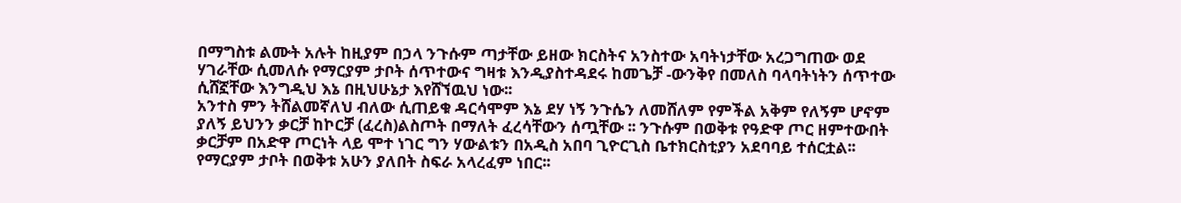በማግስቱ ልሙት አሉት ከዚያም በኃላ ንጉሱም ጣታቸው ይዘው ክርስትና አንስተው አባትነታቸው አረጋግጠው ወደ ሃገራቸው ሲመለሱ የማርያም ታቦት ሰጥተውና ግዛቱ እንዲያስተዳደሩ ከመጌቻ -ውንቅየ በመለስ ባላባትነትን ሰጥተው ሲሸኟቸው እንግዲህ እኔ በዚህሁኔታ እየሸኘዉህ ነው፡፡
አንተስ ምን ትሸልመኛለህ ብለው ሲጠይቁ ዳርሳሞም እኔ ደሃ ነኝ ንጉሴን ለመሸለም የምችል አቅም የለኝም ሆኖም ያለኝ ይህንን ቃርቻ ከኮርቻ (ፈረስ)ልስጦት በማለት ፈረሳቸውን ሰጧቸው ፡፡ ንጉሱም በወቅቱ የዓድዋ ጦር ዘምተውበት ቃርቻም በአድዋ ጦርነት ላይ ሞተ ነገር ግን ሃውልቱን በአዲስ አበባ ጊዮርጊስ ቤተክርስቲያን አደባባይ ተሰርቷል፡፡የማርያም ታቦት በወቅቱ አሁን ያለበት ስፍራ አላረፈም ነበር፡፡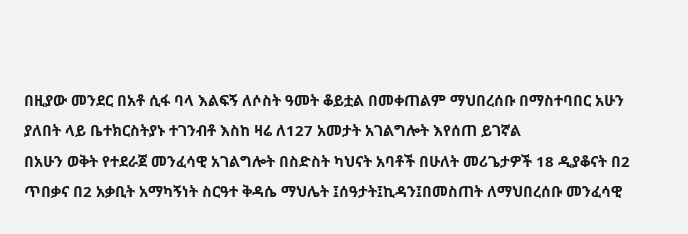በዚያው መንደር በአቶ ሲፋ ባላ እልፍኝ ለሶስት ዓመት ቆይቷል በመቀጠልም ማህበረሰቡ በማስተባበር አሁን ያለበት ላይ ቤተክርስትያኑ ተገንብቶ እስከ ዛሬ ለ127 አመታት አገልግሎት እየሰጠ ይገኛል
በአሁን ወቅት የተደራጀ መንፈሳዊ አገልግሎት በስድስት ካህናት አባቶች በሁለት መሪጌታዎች 18 ዲያቆናት በ2 ጥበቃና በ2 አቃቢት አማካኝነት ስርዓተ ቅዳሴ ማህሌት ፤ሰዓታት፤ኪዳን፤በመስጠት ለማህበረሰቡ መንፈሳዊ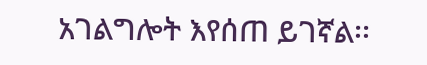አገልግሎት እየሰጠ ይገኛል፡፡